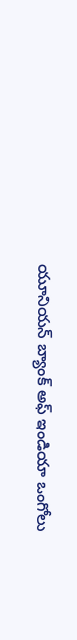యూనియన్ బ్యాంక్ అఫ్ ఇండియా ఒంగోలు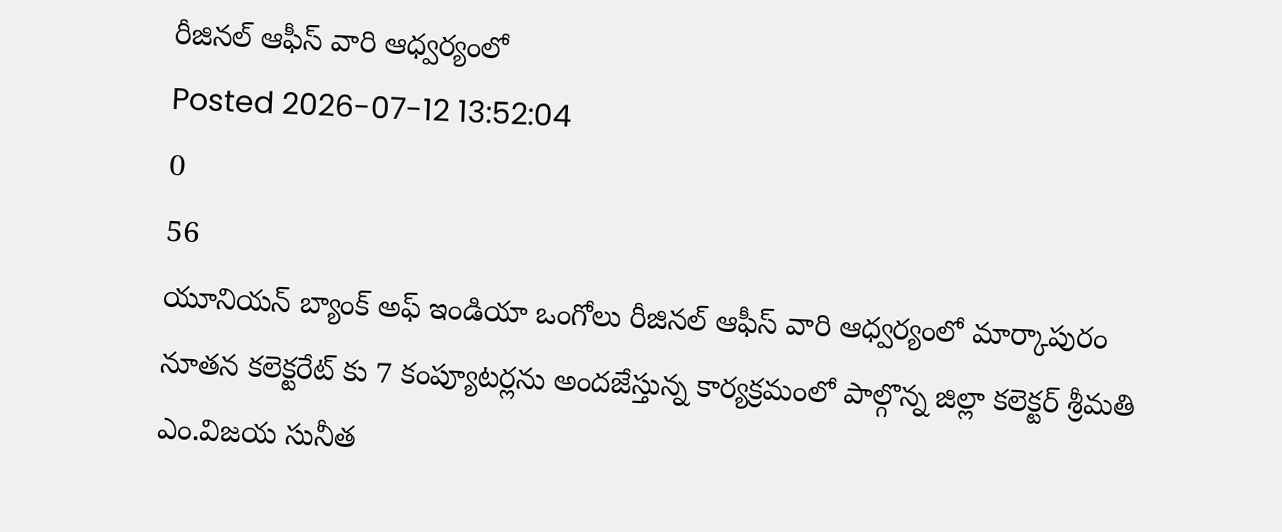రీజినల్ ఆఫీస్ వారి ఆధ్వర్యంలో
Posted 2026-07-12 13:52:04
0
56
యూనియన్ బ్యాంక్ అఫ్ ఇండియా ఒంగోలు రీజినల్ ఆఫీస్ వారి ఆధ్వర్యంలో మార్కాపురం నూతన కలెక్టరేట్ కు 7 కంప్యూటర్లను అందజేస్తున్న కార్యక్రమంలో పాల్గొన్న జిల్లా కలెక్టర్ శ్రీమతి ఎం.విజయ సునీత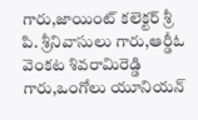గారు,జాయింట్ కలెక్టర్ శ్రీ పి. శ్రీనివాసులు గారు,ఆర్డీఓ వెంకట శివరామిరెడ్డి గారు,ఒంగోలు యూనియన్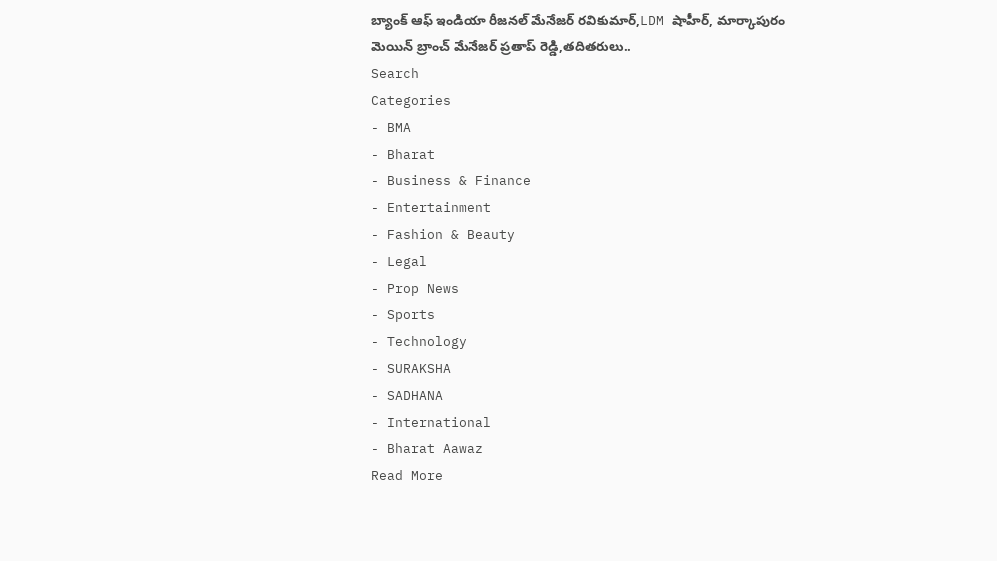బ్యాంక్ ఆఫ్ ఇండియా రీజనల్ మేనేజర్ రవికుమార్,LDM షాహీర్, మార్కాపురం మెయిన్ బ్రాంచ్ మేనేజర్ ప్రతాప్ రెడ్డి,తదితరులు..
Search
Categories
- BMA
- Bharat
- Business & Finance
- Entertainment
- Fashion & Beauty
- Legal
- Prop News
- Sports
- Technology
- SURAKSHA
- SADHANA
- International
- Bharat Aawaz
Read More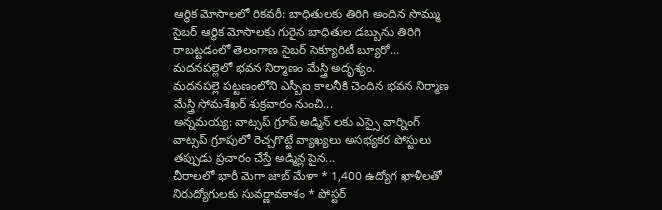ఆర్థిక మోసాలలో రికవరీ: బాధితులకు తిరిగి అందిన సొమ్ము
సైబర్ ఆర్థిక మోసాలకు గురైన బాధితుల డబ్బును తిరిగి రాబట్టడంలో తెలంగాణ సైబర్ సెక్యూరిటీ బ్యూరో...
మదనపల్లెలో భవన నిర్మాణం మేస్త్రి అదృశ్యం.
మదనపల్లె పట్టణంలోని ఎస్బీఐ కాలనీకి చెందిన భవన నిర్మాణ మేస్త్రి సోమశేఖర్ శుక్రవారం నుంచి...
అన్నమయ్య: వాట్సప్ గ్రూప్ అడ్మిన్ లకు ఎస్సై వార్నింగ్
వాట్సప్ గ్రూపులో రెచ్చగొట్టే వ్యాఖ్యలు అసభ్యకర పోస్టులు తప్పుడు ప్రచారం చేస్తే అడ్మిన్ల పైన...
చీరాలలో భారీ మెగా జాబ్ మేళా * 1,400 ఉద్యోగ ఖాళీలతో నిరుద్యోగులకు సువర్ణావకాశం * పోస్టర్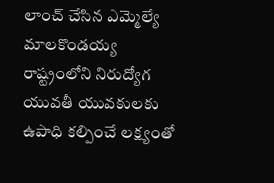లాంచ్ చేసిన ఎమ్మెల్యే మాలకొండయ్య
రాష్ట్రంలోని నిరుద్యోగ యువతీ యువకులకు ఉపాధి కల్పించే లక్ష్యంతో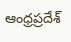ఆంధ్రప్రదేశ్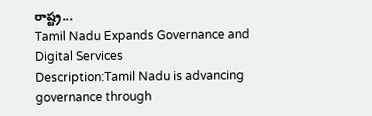రాష్ట్ర...
Tamil Nadu Expands Governance and Digital Services
Description:Tamil Nadu is advancing governance through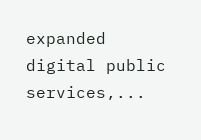expanded digital public services,...